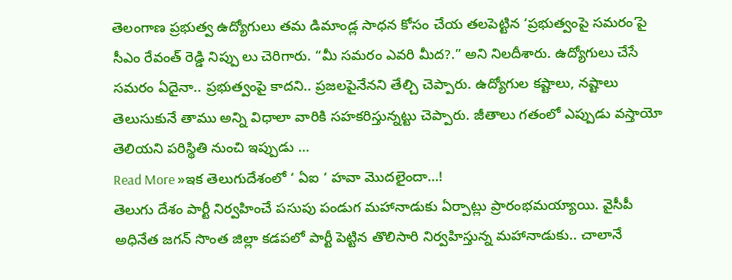తెలంగాణ ప్రభుత్వ ఉద్యోగులు తమ డిమాండ్ల సాధన కోసం చేయ తలపెట్టిన ‘ప్రభుత్వంపై సమరం’పై సీఎం రేవంత్ రెడ్డి నిప్పు లు చెరిగారు. “మీ సమరం ఎవరి మీద?.” అని నిలదీశారు. ఉద్యోగులు చేసే సమరం ఏదైనా.. ప్రభుత్వంపై కాదని.. ప్రజలపైనేనని తేల్చి చెప్పారు. ఉద్యోగుల కష్టాలు, నష్టాలు తెలుసుకునే తాము అన్ని విధాలా వారికి సహకరిస్తున్నట్టు చెప్పారు. జీతాలు గతంలో ఎప్పుడు వస్తాయో తెలియని పరిస్థితి నుంచి ఇప్పుడు …
Read More »ఇక తెలుగుదేశంలో ‘ ఏఐ ‘ హవా మొదలైందా…!
తెలుగు దేశం పార్టీ నిర్వహించే పసుపు పండుగ మహానాడుకు ఏర్పాట్లు ప్రారంభమయ్యాయి. వైసీపీ అధినేత జగన్ సొంత జిల్లా కడపలో పార్టీ పెట్టిన తొలిసారి నిర్వహిస్తున్న మహానాడుకు.. చాలానే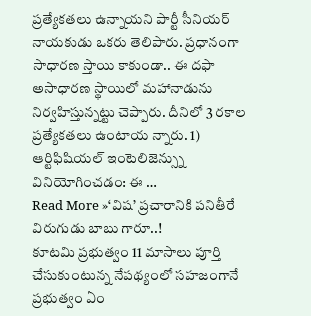ప్రత్యేకతలు ఉన్నాయని పార్టీ సీనియర్ నాయకుడు ఒకరు తెలిపారు. ప్రధానంగా సాధారణ స్తాయి కాకుండా.. ఈ దఫా అసాధారణ స్థాయిలో మహానాడును నిర్వహిస్తున్నట్టు చెప్పారు. దీనిలో 3 రకాల ప్రత్యేకతలు ఉంటాయ న్నారు. 1) ఆర్టిఫిషియల్ ఇంటెలిజెన్స్ను వినియోగించడం: ఈ …
Read More »‘విష’ ప్రచారానికి పనితీరే విరుగుడు బాబు గారూ..!
కూటమి ప్రభుత్వం 11 మాసాలు పూర్తి చేసుకుంటున్న నేపథ్యంలో సహజంగానే ప్రభుత్వం ఏం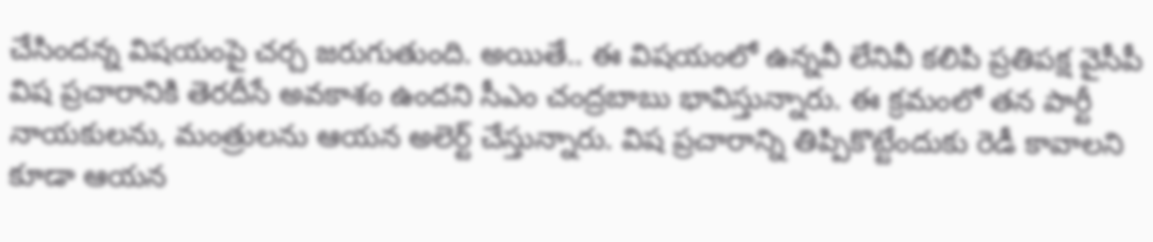చేసిందన్న విషయంపై చర్చ జరుగుతుంది. అయితే.. ఈ విషయంలో ఉన్నవీ లేనివీ కలిపి ప్రతిపక్ష వైసీపీ విష ప్రచారానికి తెరదీసే అవకాశం ఉందని సీఎం చంద్రబాబు భావిస్తున్నారు. ఈ క్రమంలో తన పార్టీ నాయకులను, మంత్రులను ఆయన అలెర్ట్ చేస్తున్నారు. విష ప్రచారాన్ని తిప్పికొట్టేందుకు రెడీ కావాలని కూడా ఆయన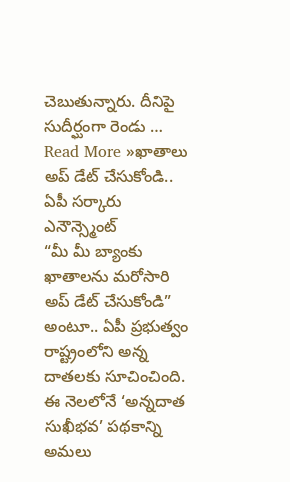చెబుతున్నారు. దీనిపై సుదీర్ఘంగా రెండు …
Read More »ఖాతాలు అప్ డేట్ చేసుకోండి.. ఏపీ సర్కారు ఎనౌన్స్మెంట్
“మీ మీ బ్యాంకు ఖాతాలను మరోసారి అప్ డేట్ చేసుకోండి” అంటూ.. ఏపీ ప్రభుత్వం రాష్ట్రంలోని అన్న దాతలకు సూచించింది. ఈ నెలలోనే ‘అన్నదాత సుఖీభవ’ పథకాన్ని అమలు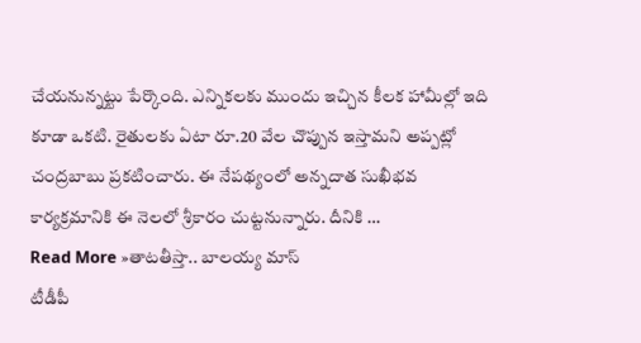చేయనున్నట్టు పేర్కొంది. ఎన్నికలకు ముందు ఇచ్చిన కీలక హామీల్లో ఇది కూడా ఒకటి. రైతులకు ఏటా రూ.20 వేల చొప్పున ఇస్తామని అప్పట్లో చంద్రబాబు ప్రకటించారు. ఈ నేపథ్యంలో అన్నదాత సుఖీభవ కార్యక్రమానికి ఈ నెలలో శ్రీకారం చుట్టనున్నారు. దీనికి …
Read More »తాటతీస్తా.. బాలయ్య మాస్
టీడీపీ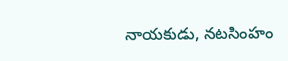నాయకుడు, నటసింహం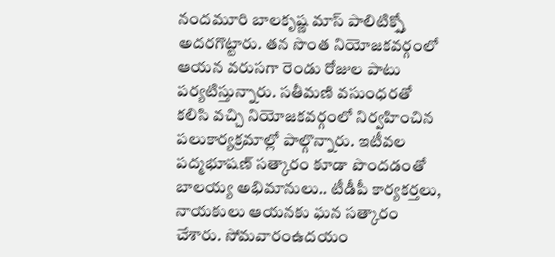నందమూరి బాలకృష్ణ మాస్ పాలిటిక్స్తో అదరగొట్టారు. తన సొంత నియోజకవర్గంలో ఆయన వరుసగా రెండు రోజుల పాటు పర్యటిస్తున్నారు. సతీమణి వసుంధరతో కలిసి వచ్చి నియోజకవర్గంలో నిర్వహించిన పలుకార్యక్రమాల్లో పాల్గొన్నారు. ఇటీవల పద్మభూషణ్ సత్కారం కూడా పొందడంతో బాలయ్య అభిమానులు.. టీడీపీ కార్యకర్తలు, నాయకులు ఆయనకు ఘన సత్కారం చేశారు. సోమవారంఉదయం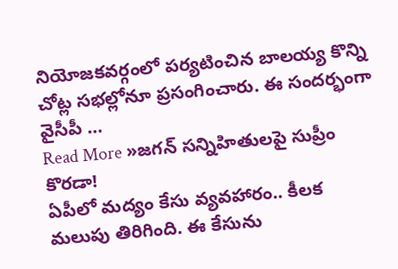నియోజకవర్గంలో పర్యటించిన బాలయ్య కొన్ని చోట్ల సభల్లోనూ ప్రసంగించారు. ఈ సందర్భంగా వైసీపీ …
Read More »జగన్ సన్నిహితులపై సుప్రీం కొరడా!
ఏపీలో మద్యం కేసు వ్యవహారం.. కీలక మలుపు తిరిగింది. ఈ కేసును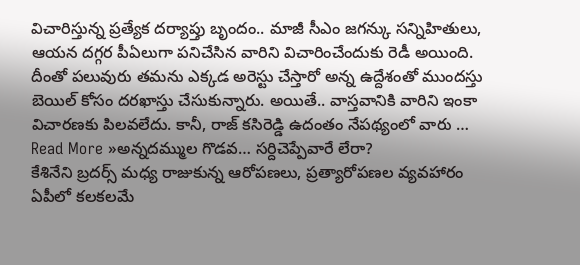విచారిస్తున్న ప్రత్యేక దర్యాప్తు బృందం.. మాజీ సీఎం జగన్కు సన్నిహితులు, ఆయన దగ్గర పీఏలుగా పనిచేసిన వారిని విచారించేందుకు రెడీ అయింది. దీంతో పలువురు తమను ఎక్కడ అరెస్టు చేస్తారో అన్న ఉద్దేశంతో ముందస్తు బెయిల్ కోసం దరఖాస్తు చేసుకున్నారు. అయితే.. వాస్తవానికి వారిని ఇంకా విచారణకు పిలవలేదు. కానీ, రాజ్ కసిరెడ్డి ఉదంతం నేపథ్యంలో వారు …
Read More »అన్నదమ్ముల గొడవ… సర్దిచెప్పేవారే లేరా?
కేశినేని బ్రదర్స్ మధ్య రాజుకున్న ఆరోపణలు, ప్రత్యారోపణల వ్యవహారం ఏపీలో కలకలమే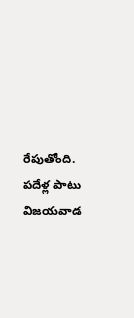రేపుతోంది. పదేళ్ల పాటు విజయవాడ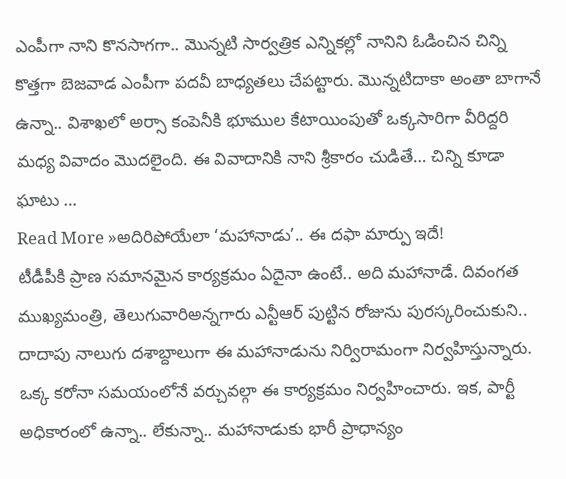ఎంపీగా నాని కొనసాగగా.. మొన్నటి సార్వత్రిక ఎన్నికల్లో నానిని ఓడించిన చిన్ని కొత్తగా బెజవాడ ఎంపీగా పదవీ బాధ్యతలు చేపట్టారు. మొన్నటిదాకా అంతా బాగానే ఉన్నా.. విశాఖలో అర్సా కంపెనీకి భూముల కేటాయింపుతో ఒక్కసారిగా వీరిద్దరి మధ్య వివాదం మొదలైంది. ఈ వివాదానికి నాని శ్రీకారం చుడితే… చిన్ని కూడా ఘాటు …
Read More »అదిరిపోయేలా ‘మహానాడు’.. ఈ దఫా మార్పు ఇదే!
టీడీపీకి ప్రాణ సమానమైన కార్యక్రమం ఏదైనా ఉంటే.. అది మహానాడే. దివంగత ముఖ్యమంత్రి, తెలుగువారిఅన్నగారు ఎన్టీఆర్ పుట్టిన రోజును పురస్కరించుకుని.. దాదాపు నాలుగు దశాబ్దాలుగా ఈ మహానాడును నిర్విరామంగా నిర్వహిస్తున్నారు. ఒక్క కరోనా సమయంలోనే వర్చువల్గా ఈ కార్యక్రమం నిర్వహించారు. ఇక, పార్టీ అధికారంలో ఉన్నా.. లేకున్నా.. మహానాడుకు భారీ ప్రాధాన్యం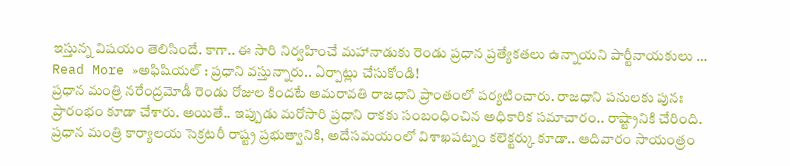ఇస్తున్న విషయం తెలిసిందే. కాగా.. ఈ సారి నిర్వహించే మహానాడుకు రెండు ప్రధాన ప్రత్యేకతలు ఉన్నాయని పార్టీనాయకులు …
Read More »అఫిషియల్ : ప్రధాని వస్తున్నారు.. ఏర్పాట్లు చేసుకోండి!
ప్రధాన మంత్రి నరేంద్రమోడీ రెండు రోజుల కిందటే అమరావతి రాజధాని ప్రాంతంలో పర్యటించారు. రాజధాని పనులకు పునః ప్రారంభం కూడా చేశారు. అయితే.. ఇప్పుడు మరోసారి ప్రధాని రాకకు సంబంధించిన అధికారిక సమాచారం.. రాష్ట్రానికి చేరింది. ప్రధాన మంత్రి కార్యాలయ సెక్రటరీ రాష్ట్ర ప్రభుత్వానికి, అదేసమయంలో విశాఖపట్నం కలెక్టర్కు కూడా.. ఆదివారం సాయంత్రం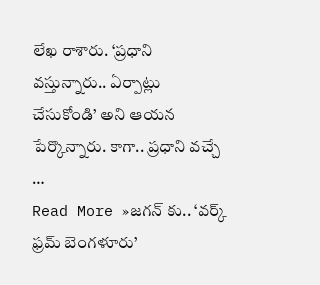లేఖ రాశారు. ‘ప్రధాని వస్తున్నారు.. ఏర్పాట్లు చేసుకోండి’ అని ఆయన పేర్కొన్నారు. కాగా.. ప్రధాని వచ్చే …
Read More »జగన్ కు.. ‘వర్క్ ఫ్రమ్ బెంగళూరు’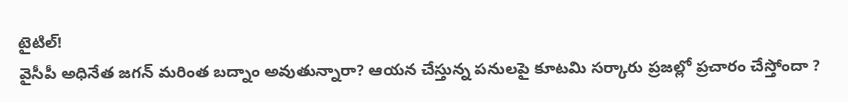టైటిల్!
వైసీపీ అధినేత జగన్ మరింత బద్నాం అవుతున్నారా? ఆయన చేస్తున్న పనులపై కూటమి సర్కారు ప్రజల్లో ప్రచారం చేస్తోందా ?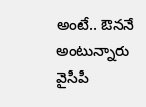అంటే.. ఔననే అంటున్నారు వైసీపీ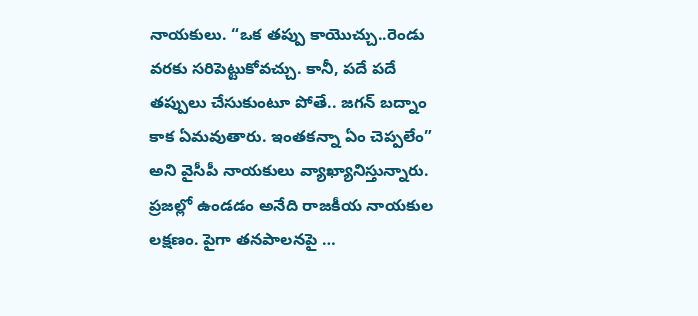నాయకులు. “ఒక తప్పు కాయొచ్చు..రెండు వరకు సరిపెట్టుకోవచ్చు. కానీ, పదే పదే తప్పులు చేసుకుంటూ పోతే.. జగన్ బద్నాం కాక ఏమవుతారు. ఇంతకన్నా ఏం చెప్పలేం” అని వైసీపీ నాయకులు వ్యాఖ్యానిస్తున్నారు. ప్రజల్లో ఉండడం అనేది రాజకీయ నాయకుల లక్షణం. పైగా తనపాలనపై …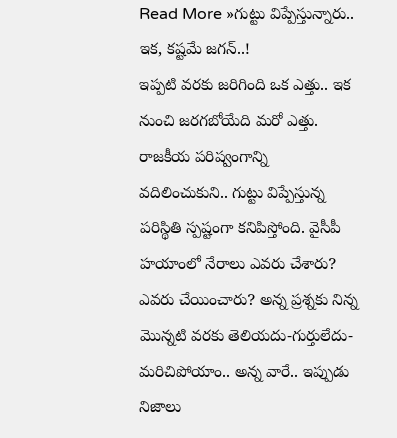Read More »గుట్టు విప్పేస్తున్నారు.. ఇక, కష్టమే జగన్..!
ఇప్పటి వరకు జరిగింది ఒక ఎత్తు.. ఇక నుంచి జరగబోయేది మరో ఎత్తు. రాజకీయ పరిష్వంగాన్ని వదిలించుకుని.. గుట్టు విప్పేస్తున్న పరిస్థితి స్పష్టంగా కనిపిస్తోంది. వైసీపీ హయాంలో నేరాలు ఎవరు చేశారు? ఎవరు చేయించారు? అన్న ప్రశ్నకు నిన్న మొన్నటి వరకు తెలియదు-గుర్తులేదు-మరిచిపోయాం.. అన్న వారే.. ఇప్పుడు నిజాలు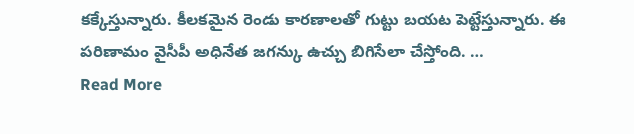కక్కేస్తున్నారు. కీలకమైన రెండు కారణాలతో గుట్టు బయట పెట్టేస్తున్నారు. ఈ పరిణామం వైసీపీ అధినేత జగన్కు ఉచ్చు బిగిసేలా చేస్తోంది. …
Read More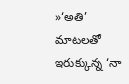»‘అతి’ మాటలతో ఇరుక్కున్న ‘నా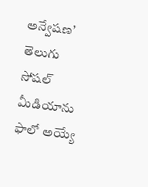అన్వేషణ’
తెలుగు సోషల్ మీడియాను ఫాలో అయ్యే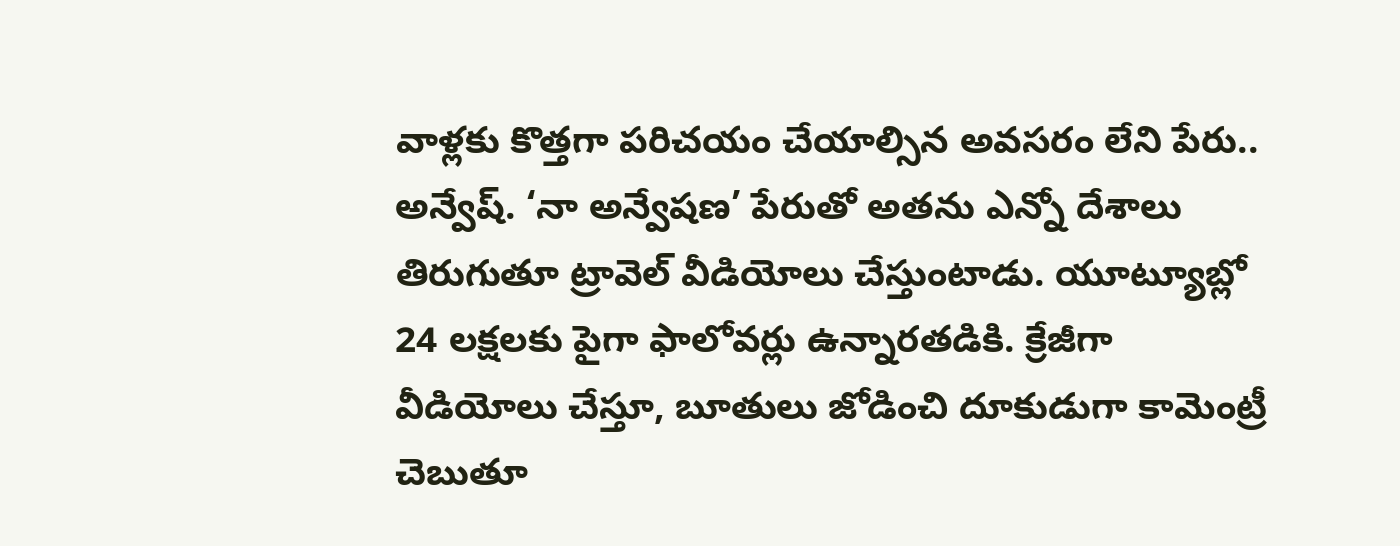వాళ్లకు కొత్తగా పరిచయం చేయాల్సిన అవసరం లేని పేరు.. అన్వేష్. ‘నా అన్వేషణ’ పేరుతో అతను ఎన్నో దేశాలు తిరుగుతూ ట్రావెల్ వీడియోలు చేస్తుంటాడు. యూట్యూబ్లో 24 లక్షలకు పైగా ఫాలోవర్లు ఉన్నారతడికి. క్రేజీగా వీడియోలు చేస్తూ, బూతులు జోడించి దూకుడుగా కామెంట్రీ చెబుతూ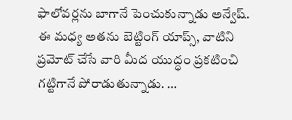ఫాలోవర్లను బాగానే పెంచుకున్నాడు అన్వేష్. ఈ మధ్య అతను బెట్టింగ్ యాప్స్, వాటిని ప్రమోట్ చేసే వారి మీద యుద్ధం ప్రకటించి గట్టిగానే పోరాడుతున్నాడు. …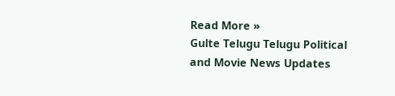Read More »
Gulte Telugu Telugu Political and Movie News Updates